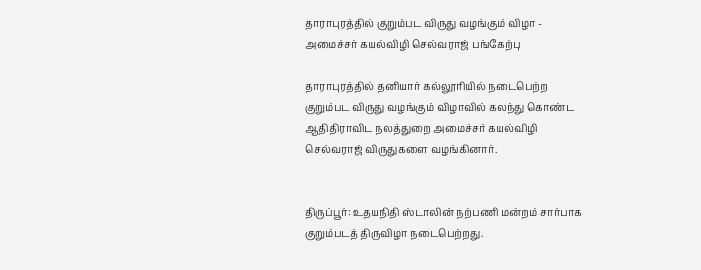தாராபுரத்தில் குறும்பட விருது வழங்கும் விழா - அமைச்சர் கயல்விழி செல்வராஜ் பங்கேற்பு

தாராபுரத்தில் தனியார் கல்லூரியில் நடைபெற்ற குறும்பட விருது வழங்கும் விழாவில் கலந்து கொண்ட ஆதிதிராவிட நலத்துறை அமைச்சர் கயல்விழி செல்வராஜ் விருதுகளை வழங்கினார்.


திருப்பூர்: உதயநிதி ஸ்டாலின் நற்பணி மன்றம் சார்பாக குறும்படத் திருவிழா நடைபெற்றது.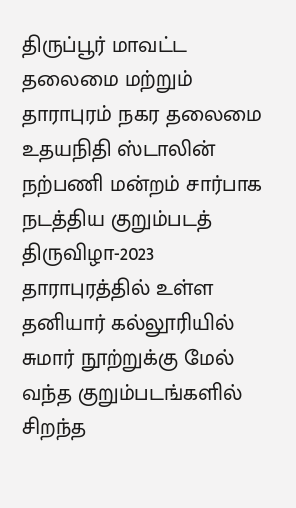திருப்பூர் மாவட்ட தலைமை மற்றும் தாராபுரம் நகர தலைமை உதயநிதி ஸ்டாலின் நற்பணி மன்றம் சார்பாக நடத்திய குறும்படத் திருவிழா-2023 தாராபுரத்தில் உள்ள தனியார் கல்லூரியில் சுமார் நூற்றுக்கு மேல் வந்த குறும்படங்களில் சிறந்த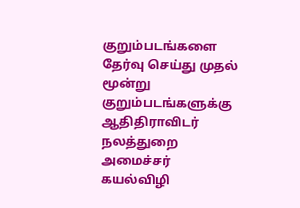குறும்படங்களை தேர்வு செய்து முதல் மூன்று குறும்படங்களுக்கு ஆதிதிராவிடர் நலத்துறை அமைச்சர் கயல்விழி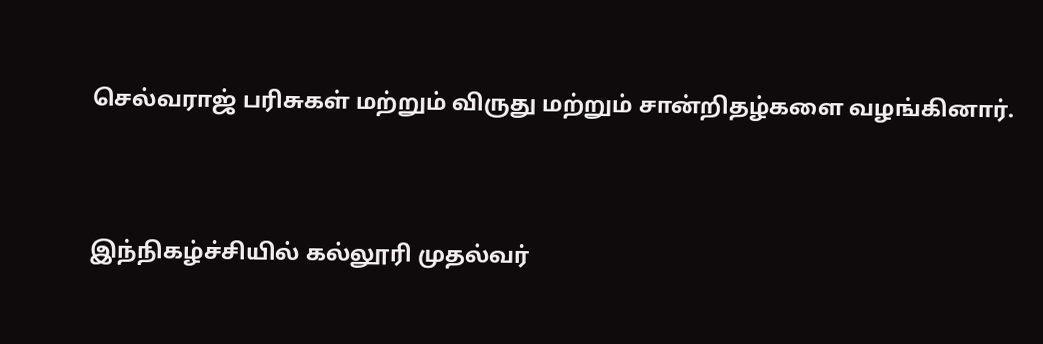செல்வராஜ் பரிசுகள் மற்றும் விருது மற்றும் சான்றிதழ்களை வழங்கினார்.



இந்நிகழ்ச்சியில் கல்லூரி முதல்வர்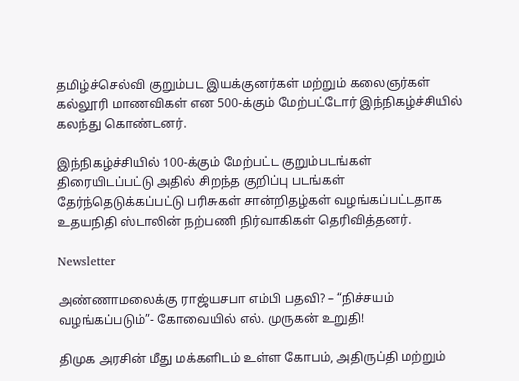தமிழ்ச்செல்வி குறும்பட இயக்குனர்கள் மற்றும் கலைஞர்கள் கல்லூரி மாணவிகள் என 500-க்கும் மேற்பட்டோர் இந்நிகழ்ச்சியில் கலந்து கொண்டனர்.

இந்நிகழ்ச்சியில் 100-க்கும் மேற்பட்ட குறும்படங்கள் திரையிடப்பட்டு அதில் சிறந்த குறிப்பு படங்கள் தேர்ந்தெடுக்கப்பட்டு பரிசுகள் சான்றிதழ்கள் வழங்கப்பட்டதாக உதயநிதி ஸ்டாலின் நற்பணி நிர்வாகிகள் தெரிவித்தனர்.

Newsletter

அண்ணாமலைக்கு ராஜ்யசபா எம்பி பதவி? – “நிச்சயம் வழங்கப்படும்”- கோவையில் எல். முருகன் உறுதி!

திமுக அரசின் மீது மக்களிடம் உள்ள கோபம், அதிருப்தி மற்றும்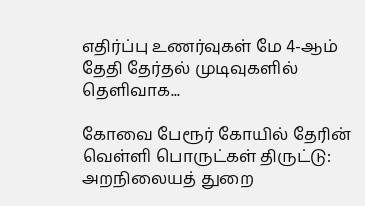எதிர்ப்பு உணர்வுகள் மே 4-ஆம் தேதி தேர்தல் முடிவுகளில் தெளிவாக...

கோவை பேரூர் கோயில் தேரின் வெள்ளி பொருட்கள் திருட்டு: அறநிலையத் துறை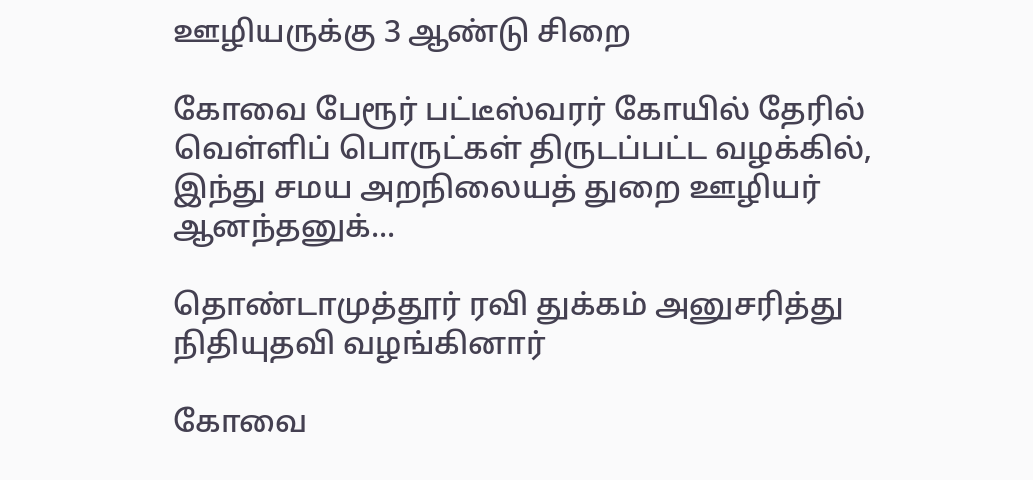ஊழியருக்கு 3 ஆண்டு சிறை

கோவை பேரூர் பட்டீஸ்வரர் கோயில் தேரில் வெள்ளிப் பொருட்கள் திருடப்பட்ட வழக்கில், இந்து சமய அறநிலையத் துறை ஊழியர் ஆனந்தனுக்...

தொண்டாமுத்தூர் ரவி துக்கம் அனுசரித்து நிதியுதவி வழங்கினார்

கோவை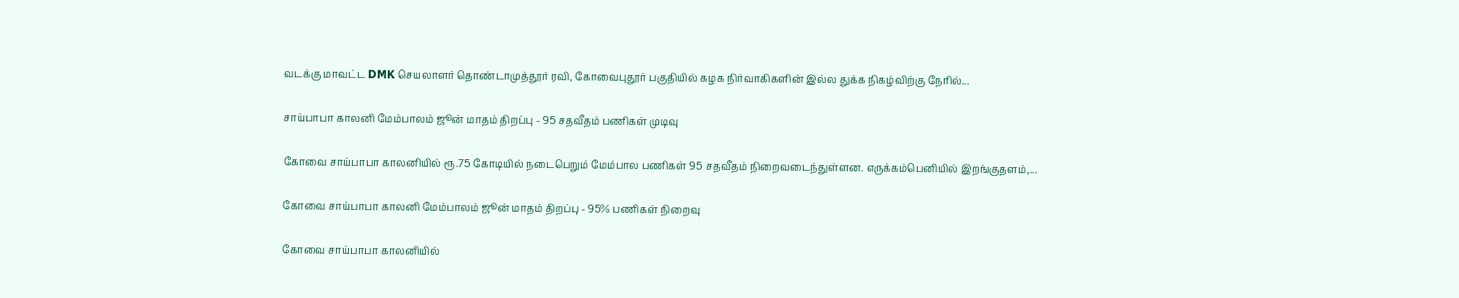வடக்கு மாவட்ட DMK செயலாளர் தொண்டாமுத்தூர் ரவி, கோவைபுதூர் பகுதியில் கழக நிர்வாகிகளின் இல்ல துக்க நிகழ்விற்கு நேரில்...

சாய்பாபா காலனி மேம்பாலம் ஜூன் மாதம் திறப்பு - 95 சதவீதம் பணிகள் முடிவு

கோவை சாய்பாபா காலனியில் ரூ.75 கோடியில் நடைபெறும் மேம்பால பணிகள் 95 சதவீதம் நிறைவடைந்துள்ளன. எருக்கம்பெனியில் இறங்குதளம்,...

கோவை சாய்பாபா காலனி மேம்பாலம் ஜூன் மாதம் திறப்பு - 95% பணிகள் நிறைவு

கோவை சாய்பாபா காலனியில்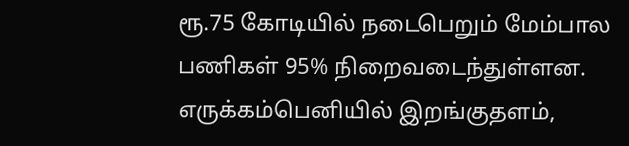ரூ.75 கோடியில் நடைபெறும் மேம்பால பணிகள் 95% நிறைவடைந்துள்ளன. எருக்கம்பெனியில் இறங்குதளம்,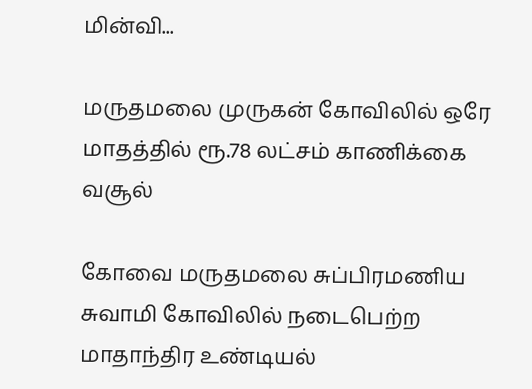மின்வி...

மருதமலை முருகன் கோவிலில் ஒரே மாதத்தில் ரூ.78 லட்சம் காணிக்கை வசூல்

கோவை மருதமலை சுப்பிரமணிய சுவாமி கோவிலில் நடைபெற்ற மாதாந்திர உண்டியல்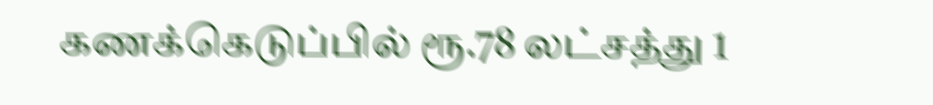கணக்கெடுப்பில் ரூ.78 லட்சத்து 1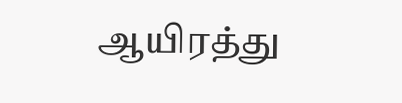ஆயிரத்து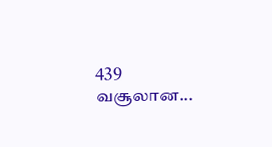439 வசூலான...